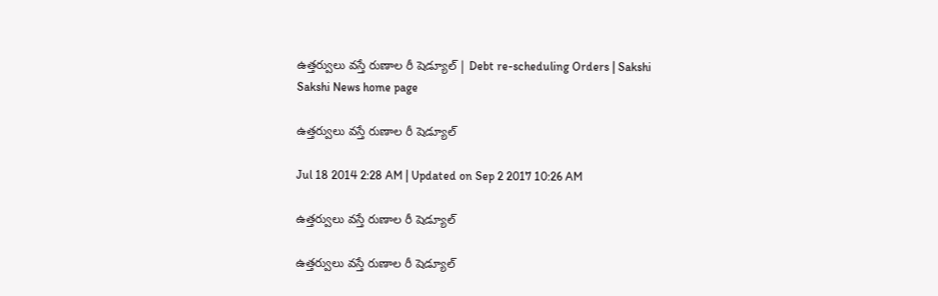ఉత్తర్వులు వస్తే రుణాల రీ షెడ్యూల్ | Debt re-scheduling Orders | Sakshi
Sakshi News home page

ఉత్తర్వులు వస్తే రుణాల రీ షెడ్యూల్

Jul 18 2014 2:28 AM | Updated on Sep 2 2017 10:26 AM

ఉత్తర్వులు వస్తే రుణాల రీ షెడ్యూల్

ఉత్తర్వులు వస్తే రుణాల రీ షెడ్యూల్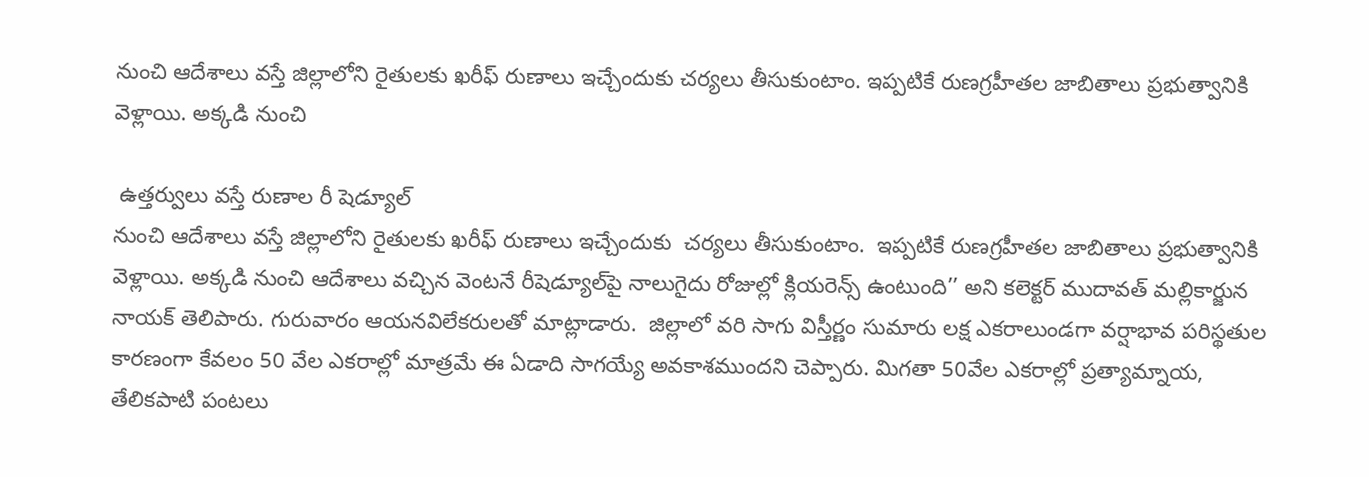నుంచి ఆదేశాలు వస్తే జిల్లాలోని రైతులకు ఖరీఫ్ రుణాలు ఇచ్చేందుకు చర్యలు తీసుకుంటాం. ఇప్పటికే రుణగ్రహీతల జాబితాలు ప్రభుత్వానికి వెళ్లాయి. అక్కడి నుంచి

 ఉత్తర్వులు వస్తే రుణాల రీ షెడ్యూల్
నుంచి ఆదేశాలు వస్తే జిల్లాలోని రైతులకు ఖరీఫ్ రుణాలు ఇచ్చేందుకు  చర్యలు తీసుకుంటాం.  ఇప్పటికే రుణగ్రహీతల జాబితాలు ప్రభుత్వానికి వెళ్లాయి. అక్కడి నుంచి ఆదేశాలు వచ్చిన వెంటనే రీషెడ్యూల్‌పై నాలుగైదు రోజుల్లో క్లియరెన్స్ ఉంటుంది’’ అని కలెక్టర్ ముదావత్ మల్లికార్జున నాయక్ తెలిపారు. గురువారం ఆయనవిలేకరులతో మాట్లాడారు.  జిల్లాలో వరి సాగు విస్తీర్ణం సుమారు లక్ష ఎకరాలుండగా వర్షాభావ పరిస్థతుల కారణంగా కేవలం 50 వేల ఎకరాల్లో మాత్రమే ఈ ఏడాది సాగయ్యే అవకాశముందని చెప్పారు. మిగతా 50వేల ఎకరాల్లో ప్రత్యామ్నాయ, తేలికపాటి పంటలు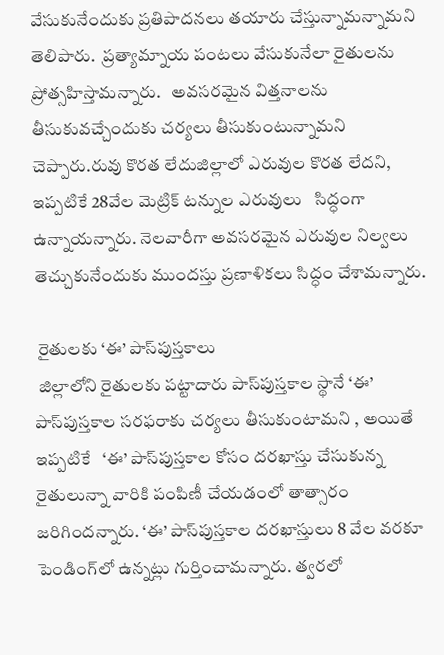వేసుకునేందుకు ప్రతిపాదనలు తయారు చేస్తున్నామన్నామని తెలిపారు.  ప్రత్యామ్నాయ పంటలు వేసుకునేలా రైతులను ప్రోత్సహిస్తామన్నారు.   అవసరమైన విత్తనాలను తీసుకువచ్చేందుకు చర్యలు తీసుకుంటున్నామని చెప్పారు.రువు కొరత లేదుజిల్లాలో ఎరువుల కొరత లేదని, ఇప్పటికే 28వేల మెట్రిక్ టన్నుల ఎరువులు   సిద్ధంగా ఉన్నాయన్నారు. నెలవారీగా అవసరమైన ఎరువుల నిల్వలు తెచ్చుకునేందుకు ముందస్తు ప్రణాళికలు సిద్ధం చేశామన్నారు.

 రైతులకు ‘ఈ’ పాస్‌పుస్తకాలు
 జిల్లాలోని రైతులకు పట్టాదారు పాస్‌పుస్తకాల స్థానే ‘ఈ’ పాస్‌పుస్తకాల సరఫరాకు చర్యలు తీసుకుంటామని , అయితే ఇప్పటికే   ‘ఈ’ పాస్‌పుస్తకాల కోసం దరఖాస్తు చేసుకున్న రైతులున్నా వారికి పంపిణీ చేయడంలో తాత్సారం జరిగిందన్నారు. ‘ఈ’ పాస్‌పుస్తకాల దరఖాస్తులు 8 వేల వరకూ పెండింగ్‌లో ఉన్నట్లు గుర్తించామన్నారు. త్వరలో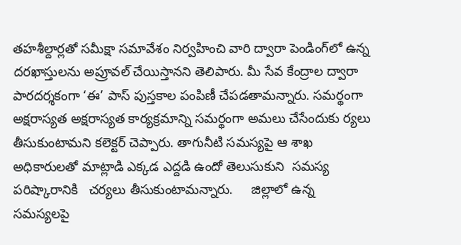తహశీల్దార్లతో సమీక్షా సమావేశం నిర్వహించి వారి ద్వారా పెండింగ్‌లో ఉన్న దరఖాస్తులను అప్రూవల్ చేయిస్తానని తెలిపారు. మీ సేవ కేంద్రాల ద్వారా పారదర్శకంగా ‘ఈ’ పాస్ పుస్తకాల పంపిణీ చేపడతామన్నారు. సమర్థంగా అక్షరాస్యత అక్షరాస్యత కార్యక్రమాన్ని సమర్థంగా అమలు చేసేందుకు ర్యలు తీసుకుంటామని కలెక్టర్ చెప్పారు. తాగునీటి సమస్యపై ఆ శాఖ అధికారులతో మాట్లాడి ఎక్కడ ఎద్దడి ఉందో తెలుసుకుని  సమస్య పరిష్కారానికి   చర్యలు తీసుకుంటామన్నారు.     జిల్లాలో ఉన్న సమస్యలపై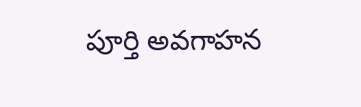పూర్తి అవగాహన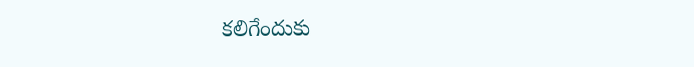కలిగేందుకు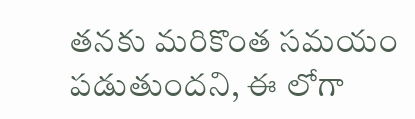తనకు మరికొంత సమయం పడుతుందని, ఈ లోగా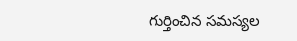గుర్తించిన సమస్యల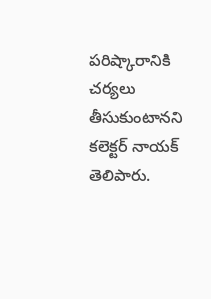పరిష్కారానికి చర్యలు తీసుకుంటానని కలెక్టర్ నాయక్ తెలిపారు.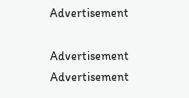Advertisement

Advertisement
Advertisement